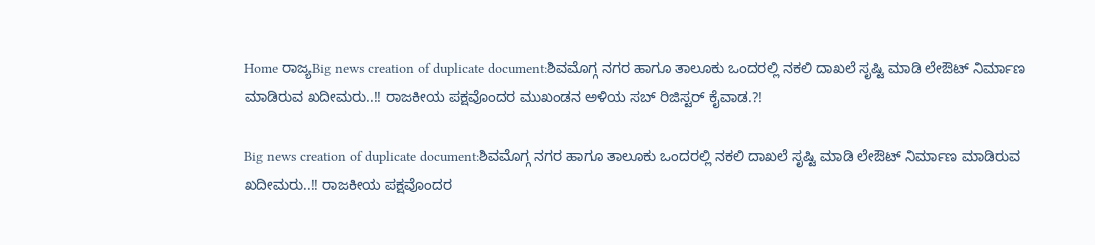Home ರಾಜ್ಯBig news creation of duplicate document:ಶಿವಮೊಗ್ಗ ನಗರ ಹಾಗೂ ತಾಲೂಕು ಒಂದರಲ್ಲಿ ನಕಲಿ ದಾಖಲೆ ಸೃಷ್ಟಿ ಮಾಡಿ ಲೇಔಟ್ ನಿರ್ಮಾಣ ಮಾಡಿರುವ ಖದೀಮರು..!! ರಾಜಕೀಯ ಪಕ್ಷವೊಂದರ ಮುಖಂಡನ ಅಳಿಯ ಸಬ್ ರಿಜಿಸ್ಟರ್ ಕೈವಾಡ.?!

Big news creation of duplicate document:ಶಿವಮೊಗ್ಗ ನಗರ ಹಾಗೂ ತಾಲೂಕು ಒಂದರಲ್ಲಿ ನಕಲಿ ದಾಖಲೆ ಸೃಷ್ಟಿ ಮಾಡಿ ಲೇಔಟ್ ನಿರ್ಮಾಣ ಮಾಡಿರುವ ಖದೀಮರು..!! ರಾಜಕೀಯ ಪಕ್ಷವೊಂದರ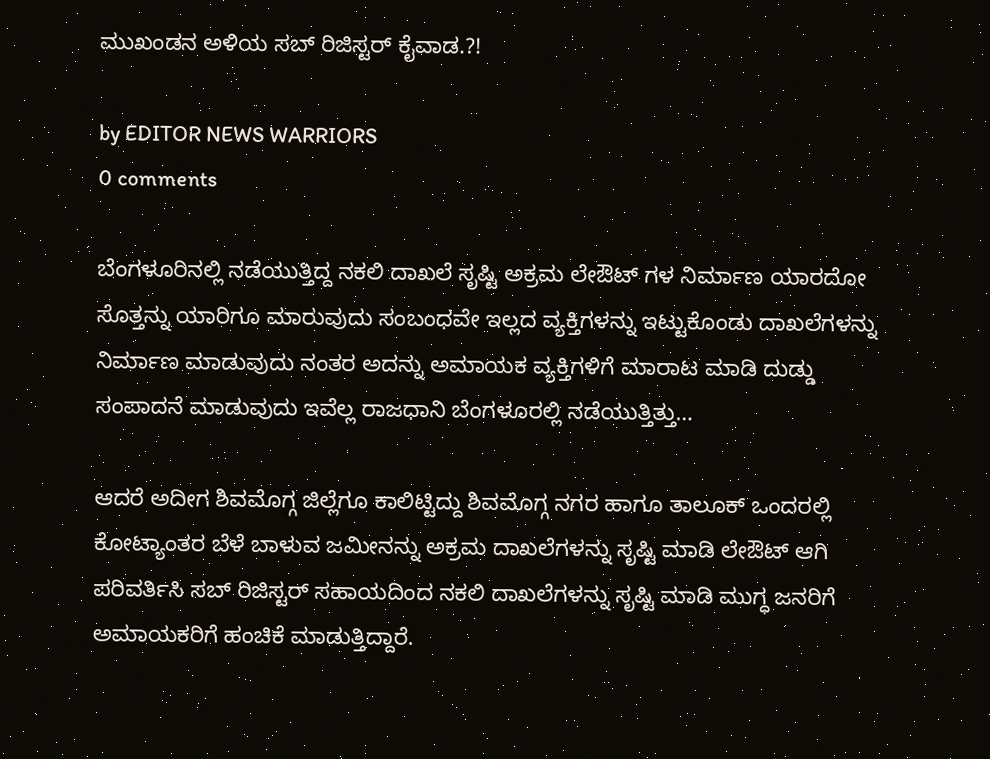ಮುಖಂಡನ ಅಳಿಯ ಸಬ್ ರಿಜಿಸ್ಟರ್ ಕೈವಾಡ.?!

by EDITOR NEWS WARRIORS
0 comments

ಬೆಂಗಳೂರಿನಲ್ಲಿ ನಡೆಯುತ್ತಿದ್ದ ನಕಲಿ ದಾಖಲೆ ಸೃಷ್ಟಿ ಅಕ್ರಮ ಲೇಔಟ್ ಗಳ ನಿರ್ಮಾಣ ಯಾರದೋ ಸೊತ್ತನ್ನು ಯಾರಿಗೂ ಮಾರುವುದು ಸಂಬಂಧವೇ ಇಲ್ಲದ ವ್ಯಕ್ತಿಗಳನ್ನು ಇಟ್ಟುಕೊಂಡು ದಾಖಲೆಗಳನ್ನು ನಿರ್ಮಾಣ ಮಾಡುವುದು ನಂತರ ಅದನ್ನು ಅಮಾಯಕ ವ್ಯಕ್ತಿಗಳಿಗೆ ಮಾರಾಟ ಮಾಡಿ ದುಡ್ಡು ಸಂಪಾದನೆ ಮಾಡುವುದು ಇವೆಲ್ಲ ರಾಜಧಾನಿ ಬೆಂಗಳೂರಲ್ಲಿ ನಡೆಯುತ್ತಿತ್ತು…

ಆದರೆ ಅದೀಗ ಶಿವಮೊಗ್ಗ ಜಿಲ್ಲೆಗೂ ಕಾಲಿಟ್ಟಿದ್ದು ಶಿವಮೊಗ್ಗ ನಗರ ಹಾಗೂ ತಾಲೂಕ್ ಒಂದರಲ್ಲಿ ಕೋಟ್ಯಾಂತರ ಬೆಳೆ ಬಾಳುವ ಜಮೀನನ್ನು ಅಕ್ರಮ ದಾಖಲೆಗಳನ್ನು ಸೃಷ್ಟಿ ಮಾಡಿ ಲೇಔಟ್ ಆಗಿ ಪರಿವರ್ತಿಸಿ ಸಬ್ ರಿಜಿಸ್ಟರ್ ಸಹಾಯದಿಂದ ನಕಲಿ ದಾಖಲೆಗಳನ್ನು ಸೃಷ್ಟಿ ಮಾಡಿ ಮುಗ್ಧ ಜನರಿಗೆ ಅಮಾಯಕರಿಗೆ ಹಂಚಿಕೆ ಮಾಡುತ್ತಿದ್ದಾರೆ.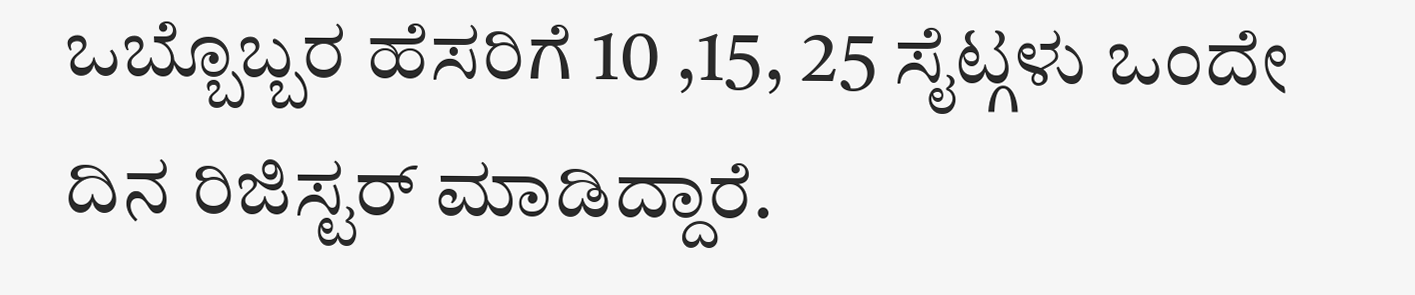ಒಬ್ಬೊಬ್ಬರ ಹೆಸರಿಗೆ 10 ,15, 25 ಸೈಟ್ಗಳು ಒಂದೇ ದಿನ ರಿಜಿಸ್ಟರ್ ಮಾಡಿದ್ದಾರೆ.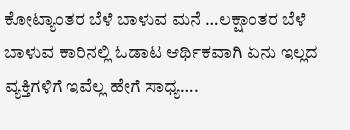ಕೋಟ್ಯಾಂತರ ಬೆಳೆ ಬಾಳುವ ಮನೆ …ಲಕ್ಷಾಂತರ ಬೆಳೆ ಬಾಳುವ ಕಾರಿನಲ್ಲಿ ಓಡಾಟ ಆರ್ಥಿಕವಾಗಿ ಏನು ಇಲ್ಲದ ವ್ಯಕ್ತಿಗಳಿಗೆ ಇವೆಲ್ಲ ಹೇಗೆ ಸಾಧ್ಯ….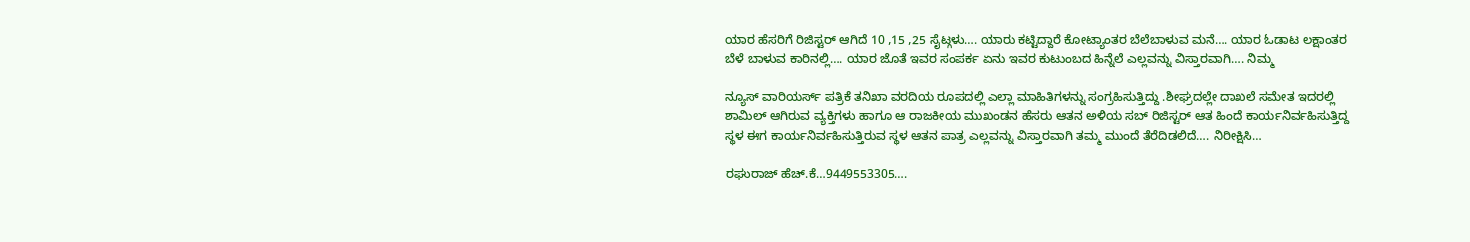ಯಾರ ಹೆಸರಿಗೆ ರಿಜಿಸ್ಟರ್ ಆಗಿದೆ 10 ,15 ,25 ಸೈಟ್ಗಳು…. ಯಾರು ಕಟ್ಟಿದ್ದಾರೆ ಕೋಟ್ಯಾಂತರ ಬೆಲೆಬಾಳುವ ಮನೆ…. ಯಾರ ಓಡಾಟ ಲಕ್ಷಾಂತರ ಬೆಳೆ ಬಾಳುವ ಕಾರಿನಲ್ಲಿ…. ಯಾರ ಜೊತೆ ಇವರ ಸಂಪರ್ಕ ಏನು ಇವರ ಕುಟುಂಬದ ಹಿನ್ನೆಲೆ ಎಲ್ಲವನ್ನು ವಿಸ್ತಾರವಾಗಿ…. ನಿಮ್ಮ

ನ್ಯೂಸ್ ವಾರಿಯರ್ಸ್ ಪತ್ರಿಕೆ ತನಿಖಾ ವರದಿಯ ರೂಪದಲ್ಲಿ ಎಲ್ಲಾ ಮಾಹಿತಿಗಳನ್ನು ಸಂಗ್ರಹಿಸುತ್ತಿದ್ದು .ಶೀಘ್ರದಲ್ಲೇ ದಾಖಲೆ ಸಮೇತ ಇದರಲ್ಲಿ ಶಾಮಿಲ್ ಆಗಿರುವ ವ್ಯಕ್ತಿಗಳು ಹಾಗೂ ಆ ರಾಜಕೀಯ ಮುಖಂಡನ ಹೆಸರು ಆತನ ಅಳಿಯ ಸಬ್ ರಿಜಿಸ್ಟರ್ ಆತ ಹಿಂದೆ ಕಾರ್ಯನಿರ್ವಹಿಸುತ್ತಿದ್ದ ಸ್ಥಳ ಈಗ ಕಾರ್ಯನಿರ್ವಹಿಸುತ್ತಿರುವ ಸ್ಥಳ ಆತನ ಪಾತ್ರ ಎಲ್ಲವನ್ನು ವಿಸ್ತಾರವಾಗಿ ತಮ್ಮ ಮುಂದೆ ತೆರೆದಿಡಲಿದೆ…. ನಿರೀಕ್ಷಿಸಿ…

ರಘುರಾಜ್ ಹೆಚ್.ಕೆ…9449553305….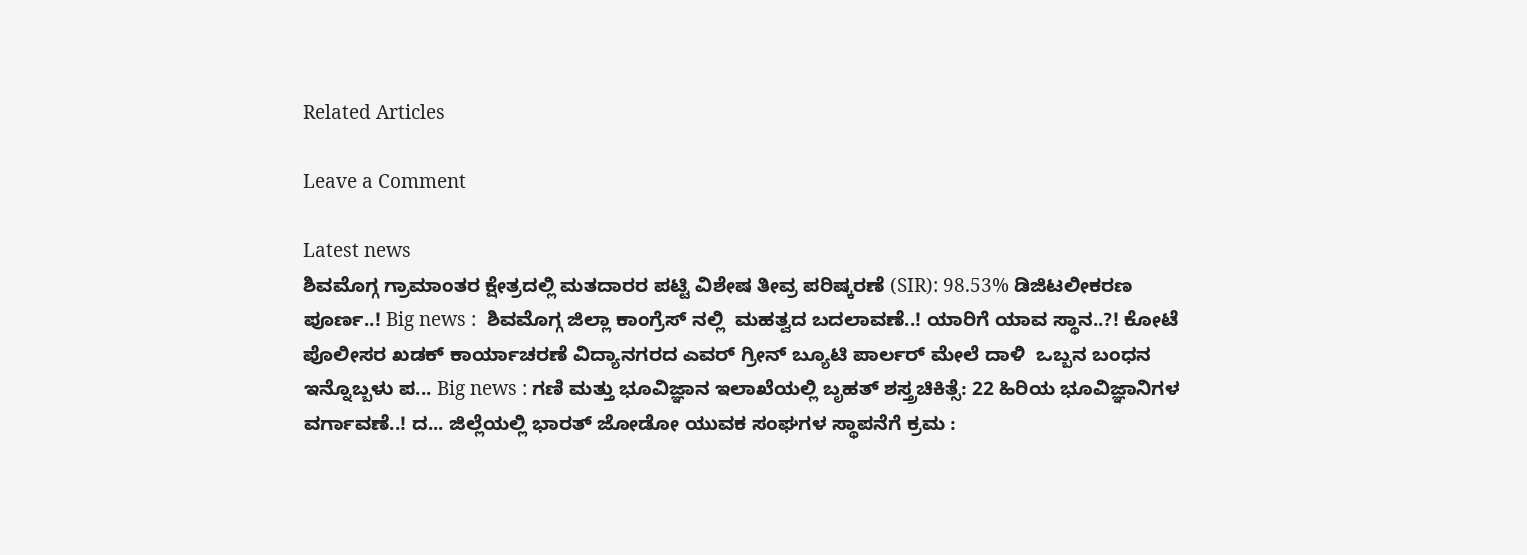Related Articles

Leave a Comment

Latest news
ಶಿವಮೊಗ್ಗ ಗ್ರಾಮಾಂತರ ಕ್ಷೇತ್ರದಲ್ಲಿ ಮತದಾರರ ಪಟ್ಟಿ ವಿಶೇಷ ತೀವ್ರ ಪರಿಷ್ಕರಣೆ (SIR): 98.53% ಡಿಜಿಟಲೀಕರಣ ಪೂರ್ಣ..! Big news :  ಶಿವಮೊಗ್ಗ ಜಿಲ್ಲಾ ಕಾಂಗ್ರೆಸ್ ನಲ್ಲಿ  ಮಹತ್ವದ ಬದಲಾವಣೆ..! ಯಾರಿಗೆ ಯಾವ ಸ್ಥಾನ..?! ಕೋಟೆ ಪೊಲೀಸರ ಖಡಕ್ ಕಾರ್ಯಾಚರಣೆ ವಿದ್ಯಾನಗರದ ಎವರ್ ಗ್ರೀನ್ ಬ್ಯೂಟಿ ಪಾರ್ಲರ್ ಮೇಲೆ ದಾಳಿ  ಒಬ್ಬನ ಬಂಧನ ಇನ್ನೊಬ್ಬಳು ಪ... Big news : ಗಣಿ ಮತ್ತು ಭೂವಿಜ್ಞಾನ ಇಲಾಖೆಯಲ್ಲಿ ಬೃಹತ್ ಶಸ್ತ್ರಚಿಕಿತ್ಸೆ: 22 ಹಿರಿಯ ಭೂವಿಜ್ಞಾನಿಗಳ ವರ್ಗಾವಣೆ..! ದ... ಜಿಲ್ಲೆಯಲ್ಲಿ ಭಾರತ್ ಜೋಡೋ ಯುವಕ ಸಂಘಗಳ ಸ್ಥಾಪನೆಗೆ ಕ್ರಮ :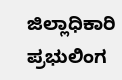ಜಿಲ್ಲಾಧಿಕಾರಿ ಪ್ರಭುಲಿಂಗ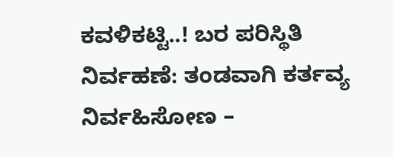ಕವಳಿಕಟ್ಟಿ..! ಬರ ಪರಿಸ್ಥಿತಿ ನಿರ್ವಹಣೆ: ತಂಡವಾಗಿ ಕರ್ತವ್ಯ ನಿರ್ವಹಿಸೋಣ –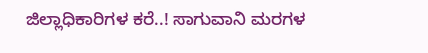ಜಿಲ್ಲಾಧಿಕಾರಿಗಳ ಕರೆ..! ಸಾಗುವಾನಿ ಮರಗಳ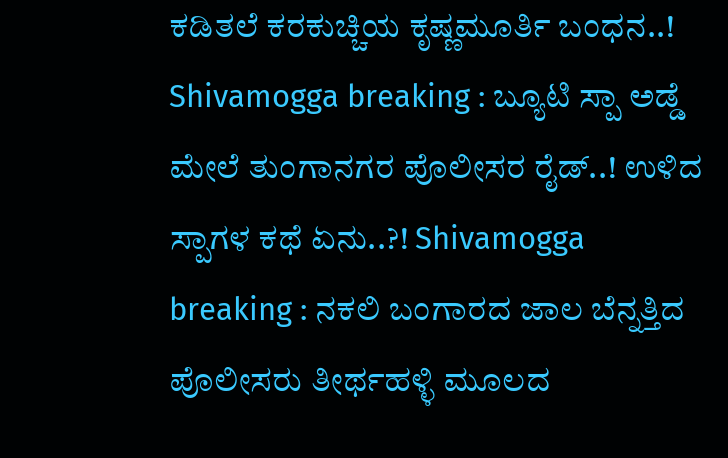ಕಡಿತಲೆ ಕರಕುಚ್ಚಿಯ ಕೃಷ್ಣಮೂರ್ತಿ ಬಂಧನ..! Shivamogga breaking : ಬ್ಯೂಟಿ ಸ್ಪಾ ಅಡ್ಡೆ ಮೇಲೆ ತುಂಗಾನಗರ ಪೊಲೀಸರ ರೈಡ್..! ಉಳಿದ ಸ್ಪಾಗಳ ಕಥೆ ಏನು..?! Shivamogga breaking : ನಕಲಿ ಬಂಗಾರದ ಜಾಲ ಬೆನ್ನತ್ತಿದ ಪೊಲೀಸರು ತೀರ್ಥಹಳ್ಳಿ ಮೂಲದ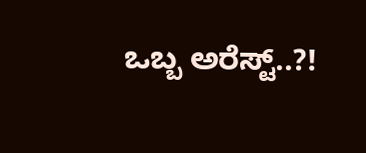ಒಬ್ಬ ಅರೆಸ್ಟ್..?!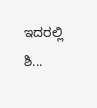ಇದರಲ್ಲಿ ಶಿ...